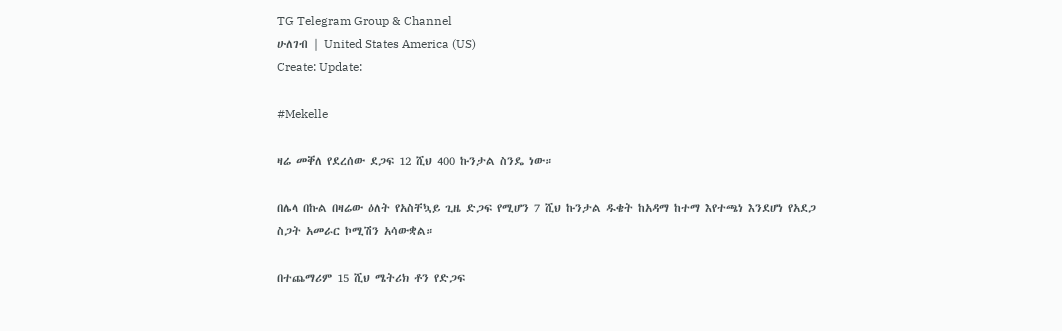TG Telegram Group & Channel
ሁለገብ | United States America (US)
Create: Update:

#Mekelle

ዛሬ መቐለ የደረሰው ደጋፍ 12 ሺህ 400 ኩንታል ስንዴ ነው።

በሌላ በኩል በዛሬው ዕለት የአስቸኳይ ጊዜ ድጋፍ የሚሆን 7 ሺህ ኩንታል ዱቄት ከአዳማ ከተማ እየተጫነ እንደሆነ የአደጋ ስጋት አመራር ኮሚሽን አሳውቋል።

በተጨማሪም 15 ሺህ ሜትሪክ ቶን የድጋፍ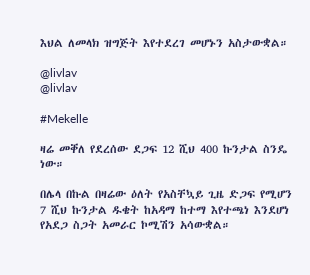እህል ለመላክ ዝግጅት እየተደረገ መሆኑን አስታውቋል።

@livlav
@livlav

#Mekelle

ዛሬ መቐለ የደረሰው ደጋፍ 12 ሺህ 400 ኩንታል ስንዴ ነው።

በሌላ በኩል በዛሬው ዕለት የአስቸኳይ ጊዜ ድጋፍ የሚሆን 7 ሺህ ኩንታል ዱቄት ከአዳማ ከተማ እየተጫነ እንደሆነ የአደጋ ስጋት አመራር ኮሚሽን አሳውቋል።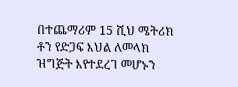በተጨማሪም 15 ሺህ ሜትሪክ ቶን የድጋፍ እህል ለመላክ ዝግጅት እየተደረገ መሆኑን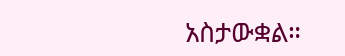አስታውቋል።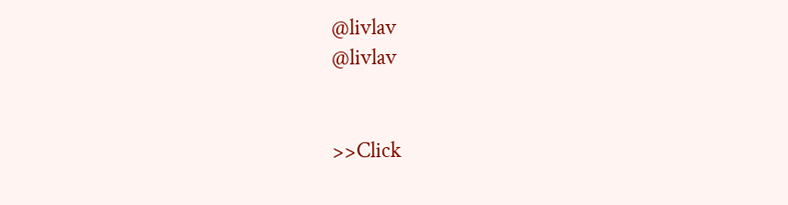@livlav
@livlav


>>Click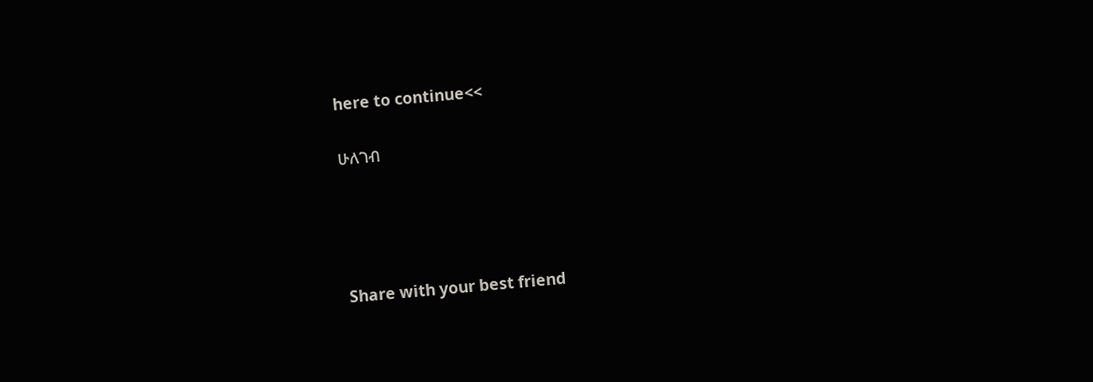here to continue<<

ሁለገብ




Share with your best friend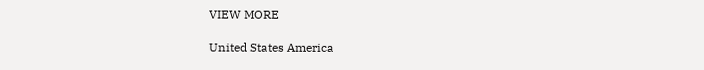VIEW MORE

United States America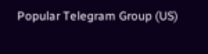Popular Telegram Group (US)